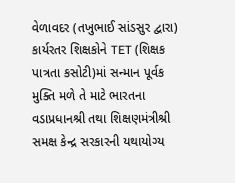વેળાવદર (તખુભાઈ સાંડસુર દ્વારા)
કાર્યરતર શિક્ષકોને TET (શિક્ષક પાત્રતા કસોટી)માં સન્માન પૂર્વક મુક્તિ મળે તે માટે ભારતના વડાપ્રધાનશ્રી તથા શિક્ષણમંત્રીશ્રી સમક્ષ કેન્દ્ર સરકારની યથાયોગ્ય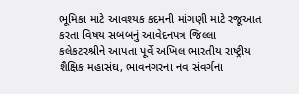ભૂમિકા માટે આવશ્યક કદમની માંગણી માટે રજૂઆત કરતા વિષય સબબનું આવેદનપત્ર જિલ્લા કલેકટરશ્રીને આપતા પૂર્વે અખિલ ભારતીય રાષ્ટ્રીય શૈક્ષિક મહાસંઘ, ભાવનગરના નવ સંવર્ગના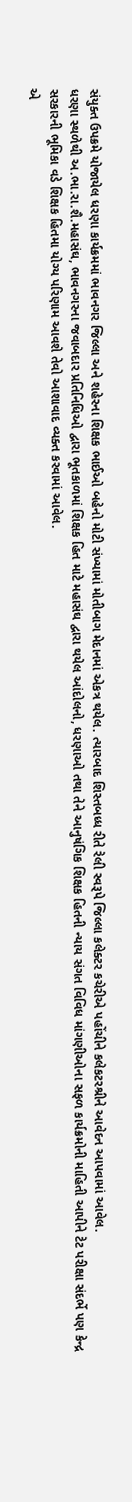સંયુક્ત ઉપક્રમે યોજાયેલ ધરણા કાર્યક્રમમાં ભાવનગર જિલ્લા અને શહેરના શિક્ષક ભાઈઓ બહેનો મોટી સંખ્યામાં મોતીબાગ મેદાનમાં એકત્ર થયેલ. ત્યારબાદ શિસ્તબધ્ધ રીતે રેલી સ્વરૂપે જિલ્લા કલેક્ટર કચેરીએ પહોંચીને કલેકટરશ્રીને આવેદન આપવામાં આવેલ.
ધરણા સ્થળેથી અ.ભા.રા.શૈ.મહાસંઘ, ભાવનગરના જવાબદાર પ્રતિનિધિઓ દ્વારા ભૂતકાળમાં શિક્ષક હિત માટે મહાસંઘ દ્વારા થયેલ આંદોલનો, ધરણાઓ તથા તેને આનુષંગિક શિક્ષક હિતની ન્યાય સંગત વિવિધ માંગણીઓના સફળ કાર્યક્રમોની માહિતી આપીને ટેટ પરીક્ષા સંદર્ભે પણ કેન્દ્ર સરકારની ભૂમિકા વડે શિક્ષક હિતમા યોગ્ય પરિણામ આવશે તેવો આશાવાદ વ્યક્ત કરવામાં આવેલ.
એ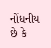નોંધનીય છે કે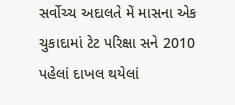સર્વોચ્ચ અદાલતે મેં માસના એક ચુકાદામાં ટેટ પરિક્ષા સને 2010 પહેલાં દાખલ થયેલાં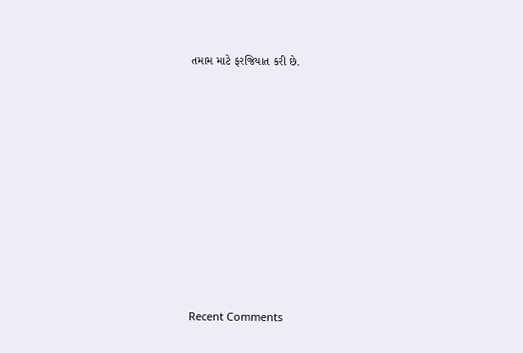તમામ માટે ફરજિયાત કરી છે.
















Recent Comments